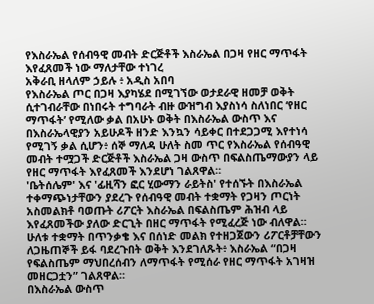የእስራኤል የሰብዓዊ መብት ድርጅቶች እስራኤል በጋዛ የዘር ማጥፋት እየፈጸመች ነው ማለታቸው ተነገረ
አቅራቢ ዘላለም ኃይሉ ፥ አዲስ አበባ
የእስራኤል ጦር በጋዛ እያካሄደ በሚገኘው ወታደራዊ ዘመቻ ወቅት ሲተገብራቸው በነበሩት ተግባራት ብዙ ውዝግብ እያስነሳ ስለነበር ‘የዘር ማጥፋት’ የሚለው ቃል በአሁኑ ወቅት በእስራኤል ውስጥ እና በእስራኤላዊያን አይሁዶች ዘንድ እንኳን ሳይቀር በተደጋጋሚ እየተነሳ የሚገኝ ቃል ሲሆን፥ ሰኞ ማለዳ ሁለት ስመ ጥር የእስራኤል የሰብዓዊ መብት ተሟጋች ድርጅቶች እስራኤል ጋዛ ውስጥ በፍልስጤማውያን ላይ የዘር ማጥፋት እየፈጸመች እንደሆነ ገልጸዋል።
'ቤትሰሌም' እና 'ፊዚሻን ፎር ሂውማን ራይትስ' የተሰኙት በእስራኤል ተቀማጭነታቸውን ያደረጉ የሰብዓዊ መብት ተቋማት የጋዛን ጦርነት አስመልክቶ ባወጡት ሪፖርት እስራኤል በፍልስጤም ሕዝብ ላይ እየፈጸመችው ያለው ድርጊት በዘር ማጥፋት የሚፈረጅ ነው ብለዋል።
ሁለቱ ተቋማት በጥንቃቄ እና በሰነድ መልክ የተዘጋጀውን ሪፖርቶቻቸውን ለጋዜጠኞች ይፋ ባደረጉበት ወቅት እንደገለጹት፥ እስራኤል “በጋዛ የፍልስጤም ማህበረሰብን ለማጥፋት የሚሰራ የዘር ማጥፋት አገዛዝ መዘርጋቷን” ገልጸዋል።
በእስራኤል ውስጥ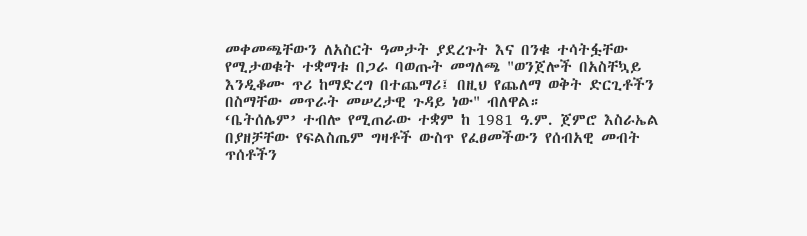መቀመጫቸውን ለአስርት ዓመታት ያደረጉት እና በንቁ ተሳትፏቸው የሚታወቁት ተቋማቱ በጋራ ባወጡት መግለጫ "ወንጀሎች በአስቸኳይ እንዲቆሙ ጥሪ ከማድረግ በተጨማሪ፤ በዚህ የጨለማ ወቅት ድርጊቶችን በስማቸው መጥራት መሠረታዊ ጉዳይ ነው" ብለዋል።
‘ቤትሰሌም’ ተብሎ የሚጠራው ተቋም ከ 1981 ዓ.ም. ጀምሮ እስራኤል በያዘቻቸው የፍልስጤም ግዛቶች ውስጥ የፈፀመችውን የሰብአዊ መብት ጥሰቶችን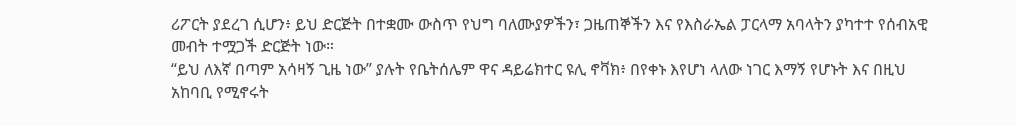ሪፖርት ያደረገ ሲሆን፥ ይህ ድርጅት በተቋሙ ውስጥ የህግ ባለሙያዎችን፣ ጋዜጠኞችን እና የእስራኤል ፓርላማ አባላትን ያካተተ የሰብአዊ መብት ተሟጋች ድርጅት ነው።
“ይህ ለእኛ በጣም አሳዛኝ ጊዜ ነው” ያሉት የቤትሰሌም ዋና ዳይሬክተር ዩሊ ኖቫክ፥ በየቀኑ እየሆነ ላለው ነገር እማኝ የሆኑት እና በዚህ አከባቢ የሚኖሩት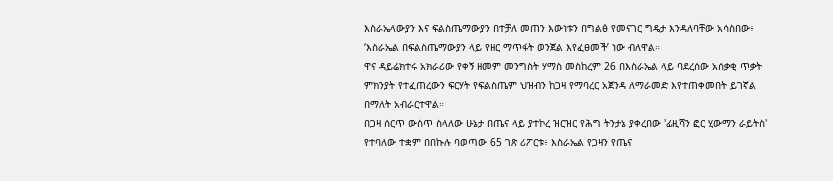እስራኤላውያን እና ፍልስጤማውያን በተቻለ መጠን እውነቱን በግልፅ የመናገር ግዴታ እንዳለባቸው አሳስበው፥ ‘እስራኤል በፍልስጤማውያን ላይ የዘር ማጥፋት ወንጀል እየፈፀመች’ ነው ብለዋል።
ዋና ዳይሬክተሩ አክራሪው የቀኝ ዘመም መንግስት ሃማስ መስከረም 26 በእስራኤል ላይ ባደረሰው አሰቃቂ ጥቃት ምክንያት የተፈጠረውን ፍርሃት የፍልስጤም ህዝብን ከጋዛ የማባረር አጀንዳ ለማራመድ እየተጠቀመበት ይገኛል በማለት አብራርተዋል።
በጋዛ ሰርጥ ውስጥ ስላለው ሁኔታ በጤና ላይ ያተኮረ ዝርዝር የሕግ ትንታኔ ያቀረበው 'ፊዚሻን ፎር ሂውማን ራይትስ' የተባለው ተቋም በበኩሉ ባወጣው 65 ገጽ ሪፖርቱ፥ እስራኤል የጋዛን የጤና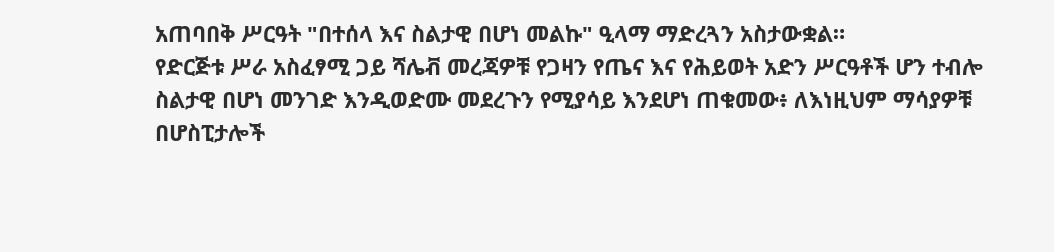አጠባበቅ ሥርዓት "በተሰላ እና ስልታዊ በሆነ መልኩ" ዒላማ ማድረጓን አስታውቋል።
የድርጅቱ ሥራ አስፈፃሚ ጋይ ሻሌቭ መረጃዎቹ የጋዛን የጤና እና የሕይወት አድን ሥርዓቶች ሆን ተብሎ ስልታዊ በሆነ መንገድ እንዲወድሙ መደረጉን የሚያሳይ እንደሆነ ጠቁመው፥ ለእነዚህም ማሳያዎቹ በሆስፒታሎች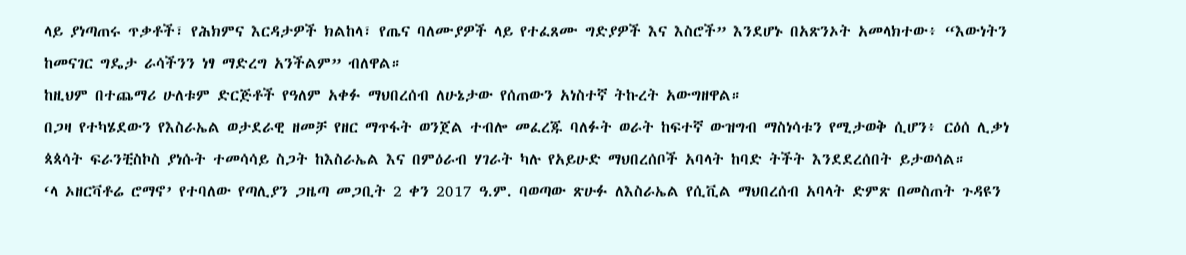ላይ ያነጣጠሩ ጥቃቶች፣ የሕክምና እርዳታዎች ክልከላ፣ የጤና ባለሙያዎች ላይ የተፈጸሙ ግድያዎች እና እስሮች” እንደሆኑ በአጽንኦት አመላክተው፥ “እውነትን ከመናገር ግዴታ ራሳችንን ነፃ ማድረግ አንችልም” ብለዋል።
ከዚህም በተጨማሪ ሁለቱም ድርጅቶች የዓለም አቀፉ ማህበረሰብ ለሁኔታው የሰጠውን አነስተኛ ትኩረት አውግዘዋል።
በጋዛ የተካሄደውን የእስራኤል ወታደራዊ ዘመቻ የዘር ማጥፋት ወንጀል ተብሎ መፈረጁ ባለፉት ወራት ከፍተኛ ውዝግብ ማስነሳቱን የሚታወቅ ሲሆን፥ ርዕሰ ሊቃነ ጳጳሳት ፍራንቺስኮስ ያነሱት ተመሳሳይ ስጋት ከእስራኤል እና በምዕራብ ሃገራት ካሉ የአይሁድ ማህበረሰቦች አባላት ከባድ ትችት እንደደረሰበት ይታወሳል።
‘ላ ኦዘርቫቶሬ ሮማኖ’ የተባለው የጣሊያን ጋዜጣ መጋቢት 2 ቀን 2017 ዓ.ም. ባወጣው ጽሁፉ ለእስራኤል የሲቪል ማህበረሰብ አባላት ድምጽ በመስጠት ጉዳዩን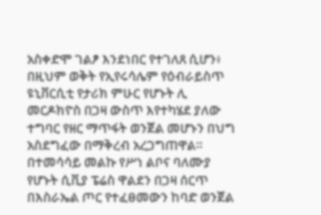አስቀድሞ ገልፆ እንደነበር የተገለጸ ሲሆን፥ በዚህም ወቅት የኢየሩሳሌም የዕብራይስጥ ዩኒቨርሲቲ የታሪክ ምሁር የሆኑት ሊ መርዶክዮስ በጋዛ ውስጥ እየተካሄደ ያለው ተግባር የዘር ማጥፋት ወንጀል መሆኑን በህግ አስደግፈው በማቅረብ አረጋግጠዋል።
በተመሳሳይ መልኩ የሥነ ልቦና ባለሙያ የሆኑት ሲቪያ ፔሬስ ዋልደን በጋዛ ሰርጥ በእስራኤል ጦር የተፈፀመውን ከባድ ወንጀል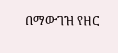በማውገዝ የዘር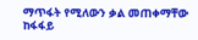ማጥፋት የሚለውን ቃል መጠቀማቸው ከፋፋይ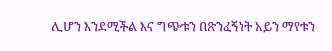ሊሆን እንደሚችል እና ግጭቱን በጽንፈኝነት አይን ማየቱን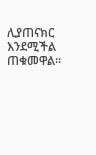ሊያጠናክር እንደሚችል ጠቁመዋል።